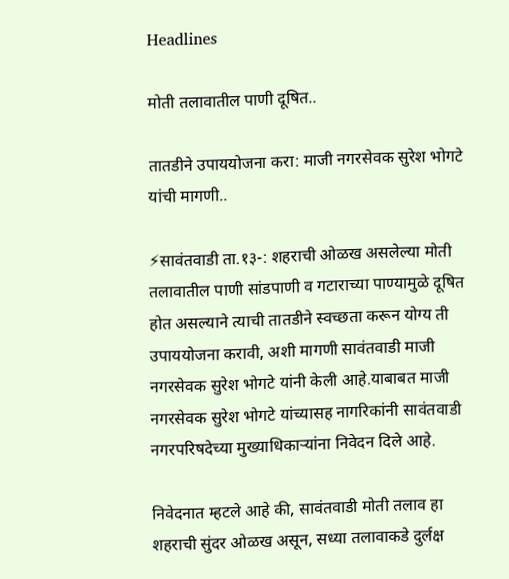Headlines

मोती तलावातील पाणी दूषित..

तातडीने उपाययोजना करा: माजी नगरसेवक सुरेश भोगटे यांची मागणी..

⚡सावंतवाडी ता.१३-: शहराची ओळख असलेल्या मोती तलावातील पाणी सांडपाणी व गटाराच्या पाण्यामुळे दूषित होत असल्याने त्याची तातडीने स्वच्छता करून योग्य ती उपाययोजना करावी, अशी मागणी सावंतवाडी माजी नगरसेवक सुरेश भोगटे यांनी केली आहे.याबाबत माजी नगरसेवक सुरेश भोगटे यांच्यासह नागरिकांनी सावंतवाडी नगरपरिषदेच्या मुख्याधिकाऱ्यांना निवेदन दिले आहे.

निवेदनात म्हटले आहे की, सावंतवाडी मोती तलाव हा शहराची सुंदर ओळख असून, सध्या तलावाकडे दुर्लक्ष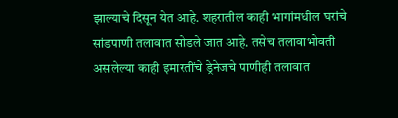झाल्याचे दिसून येत आहे. शहरातील काही भागांमधील घरांचे सांडपाणी तलावात सोडले जात आहे. तसेच तलावाभोवती असलेल्या काही इमारतींचे ड्रेनेजचे पाणीही तलावात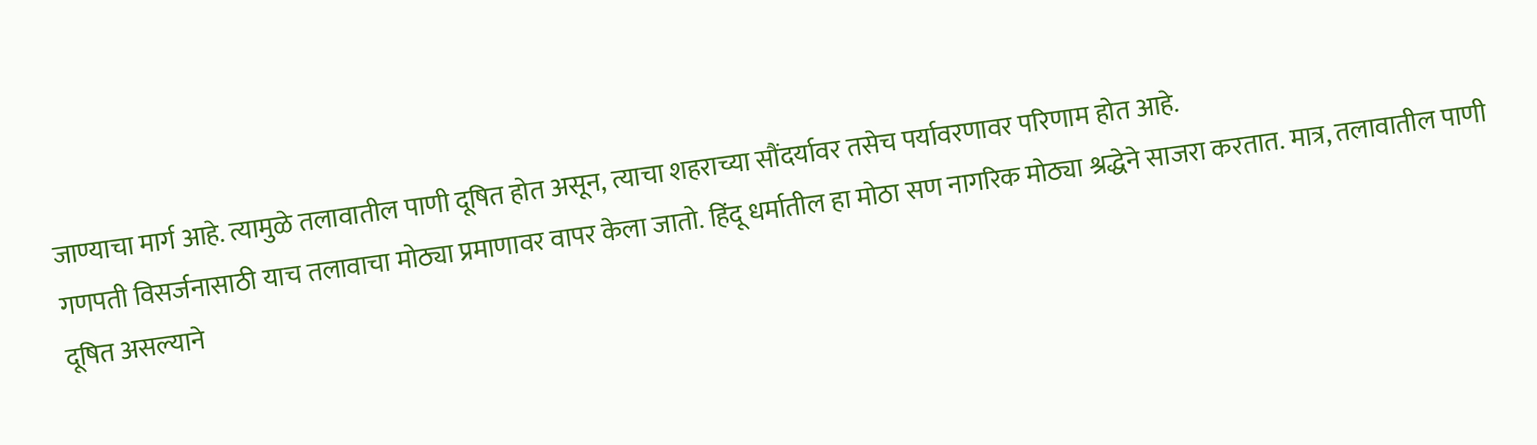जाण्याचा मार्ग आहे. त्यामुळे तलावातील पाणी दूषित होत असून, त्याचा शहराच्या सौंदर्यावर तसेच पर्यावरणावर परिणाम होत आहे.
गणपती विसर्जनासाठी याच तलावाचा मोठ्या प्रमाणावर वापर केला जातो. हिंदू धर्मातील हा मोठा सण नागरिक मोठ्या श्रद्धेने साजरा करतात. मात्र, तलावातील पाणी दूषित असल्याने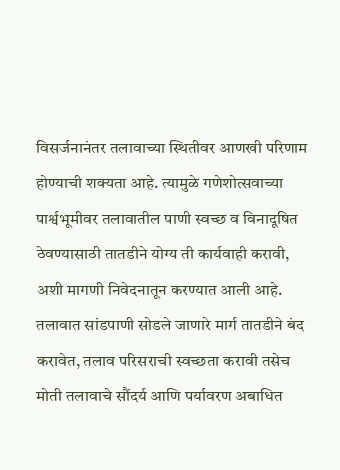विसर्जनानंतर तलावाच्या स्थितीवर आणखी परिणाम होण्याची शक्यता आहे. त्यामुळे गणेशोत्सवाच्या पार्श्वभूमीवर तलावातील पाणी स्वच्छ व विनादूषित ठेवण्यासाठी तातडीने योग्य ती कार्यवाही करावी, अशी मागणी निवेदनातून करण्यात आली आहे.
तलावात सांडपाणी सोडले जाणारे मार्ग तातडीने बंद करावेत, तलाव परिसराची स्वच्छता करावी तसेच मोती तलावाचे सौंदर्य आणि पर्यावरण अबाधित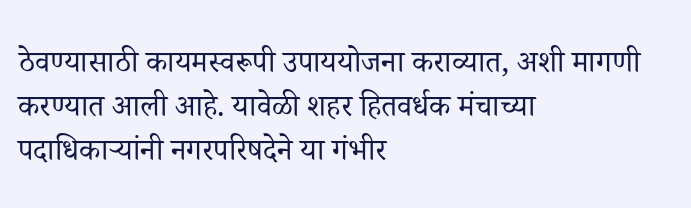ठेवण्यासाठी कायमस्वरूपी उपाययोजना कराव्यात, अशी मागणी करण्यात आली आहे. यावेळी शहर हितवर्धक मंचाच्या पदाधिकाऱ्यांनी नगरपरिषदेने या गंभीर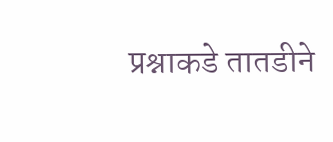प्रश्नाकडे तातडीने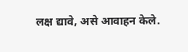लक्ष द्यावे, असे आवाहन केले.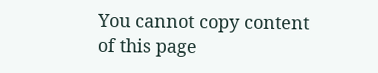You cannot copy content of this page